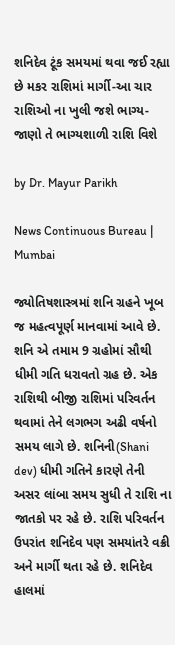શનિદેવ ટૂંક સમયમાં થવા જઈ રહ્યા છે મકર રાશિમાં માર્ગી-આ ચાર રાશિઓ ના ખુલી જશે ભાગ્ય-જાણો તે ભાગ્યશાળી રાશિ વિશે

by Dr. Mayur Parikh

News Continuous Bureau | Mumbai

જ્યોતિષશાસ્ત્રમાં શનિ ગ્રહને ખૂબ જ મહત્વપૂર્ણ માનવામાં આવે છે. શનિ એ તમામ 9 ગ્રહોમાં સૌથી ધીમી ગતિ ધરાવતો ગ્રહ છે. એક રાશિથી બીજી રાશિમાં પરિવર્તન થવામાં તેને લગભગ અઢી વર્ષનો સમય લાગે છે. શનિની(Shani dev) ધીમી ગતિને કારણે તેની અસર લાંબા સમય સુધી તે રાશિ ના જાતકો પર રહે છે. રાશિ પરિવર્તન ઉપરાંત શનિદેવ પણ સમયાંતરે વક્રી અને માર્ગી થતા રહે છે. શનિદેવ હાલમાં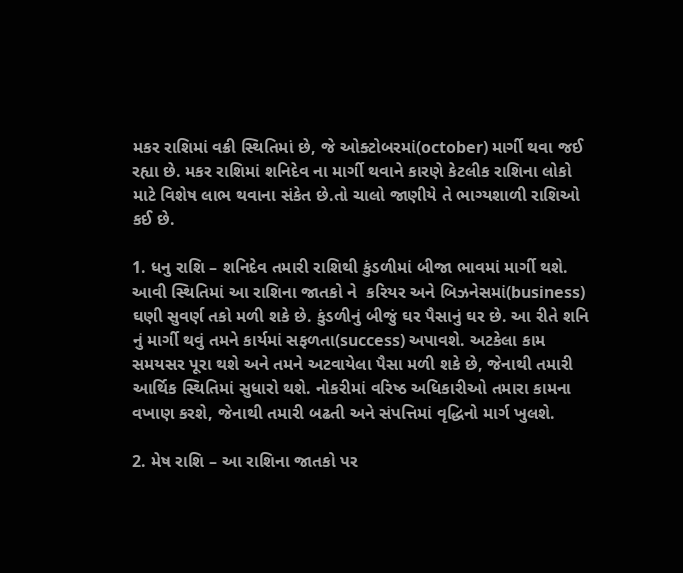મકર રાશિમાં વક્રી સ્થિતિમાં છે, જે ઓક્ટોબરમાં(october) માર્ગી થવા જઈ રહ્યા છે. મકર રાશિમાં શનિદેવ ના માર્ગી થવાને કારણે કેટલીક રાશિના લોકો માટે વિશેષ લાભ થવાના સંકેત છે.તો ચાલો જાણીયે તે ભાગ્યશાળી રાશિઓ કઈ છે.

1. ધનુ રાશિ – શનિદેવ તમારી રાશિથી કુંડળીમાં બીજા ભાવમાં માર્ગી થશે. આવી સ્થિતિમાં આ રાશિના જાતકો ને  કરિયર અને બિઝનેસમાં(business) ઘણી સુવર્ણ તકો મળી શકે છે. કુંડળીનું બીજું ઘર પૈસાનું ઘર છે. આ રીતે શનિ નું માર્ગી થવું તમને કાર્યમાં સફળતા(success) અપાવશે. અટકેલા કામ સમયસર પૂરા થશે અને તમને અટવાયેલા પૈસા મળી શકે છે, જેનાથી તમારી આર્થિક સ્થિતિમાં સુધારો થશે. નોકરીમાં વરિષ્ઠ અધિકારીઓ તમારા કામના વખાણ કરશે, જેનાથી તમારી બઢતી અને સંપત્તિમાં વૃદ્ધિનો માર્ગ ખુલશે.

2. મેષ રાશિ – આ રાશિના જાતકો પર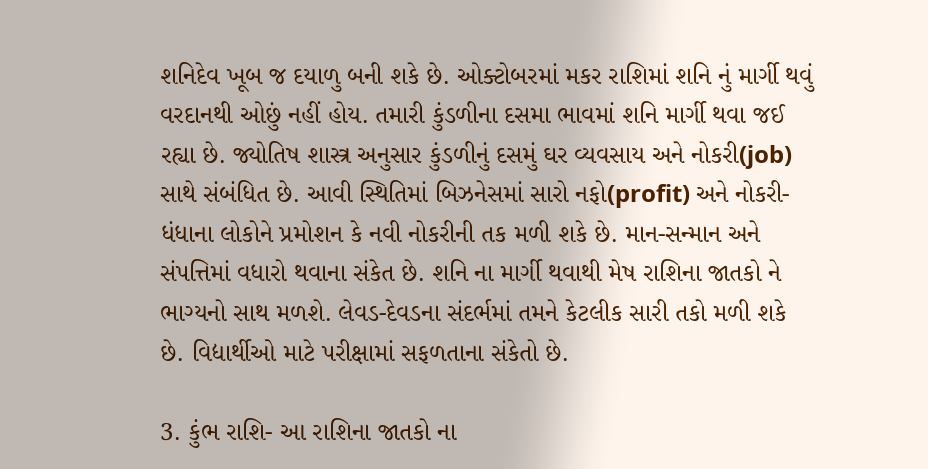શનિદેવ ખૂબ જ દયાળુ બની શકે છે. ઓક્ટોબરમાં મકર રાશિમાં શનિ નું માર્ગી થવું વરદાનથી ઓછું નહીં હોય. તમારી કુંડળીના દસમા ભાવમાં શનિ માર્ગી થવા જઈ રહ્યા છે. જ્યોતિષ શાસ્ત્ર અનુસાર કુંડળીનું દસમું ઘર વ્યવસાય અને નોકરી(job) સાથે સંબંધિત છે. આવી સ્થિતિમાં બિઝનેસમાં સારો નફો(profit) અને નોકરી-ધંધાના લોકોને પ્રમોશન કે નવી નોકરીની તક મળી શકે છે. માન-સન્માન અને સંપત્તિમાં વધારો થવાના સંકેત છે. શનિ ના માર્ગી થવાથી મેષ રાશિના જાતકો ને ભાગ્યનો સાથ મળશે. લેવડ-દેવડના સંદર્ભમાં તમને કેટલીક સારી તકો મળી શકે છે. વિદ્યાર્થીઓ માટે પરીક્ષામાં સફળતાના સંકેતો છે.

3. કુંભ રાશિ- આ રાશિના જાતકો ના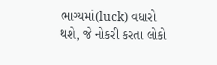ભાગ્યમાં(luck) વધારો થશે, જે નોકરી કરતા લોકો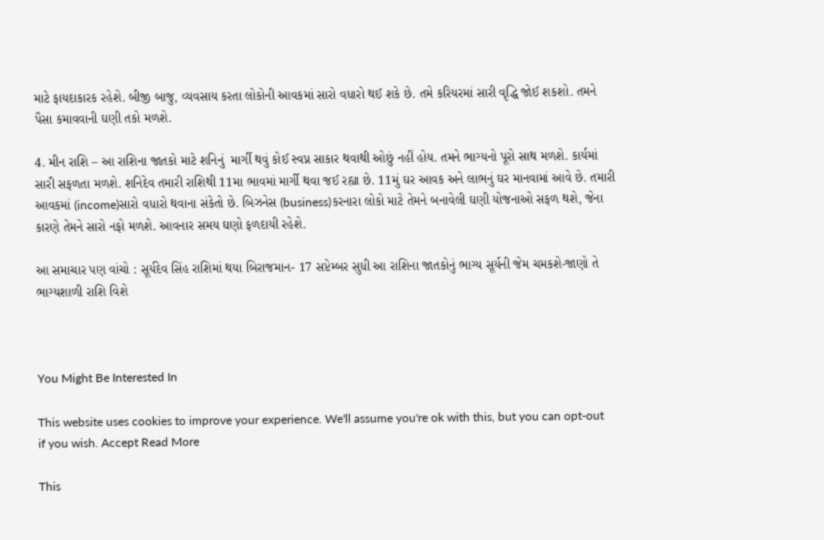માટે ફાયદાકારક રહેશે. બીજી બાજુ, વ્યવસાય કરતા લોકોની આવકમાં સારો વધારો થઈ શકે છે. તમે કરિયરમાં સારી વૃદ્ધિ જોઈ શકશો. તમને પૈસા કમાવવાની ઘણી તકો મળશે.

4. મીન રાશિ – આ રાશિના જાતકો માટે શનિનું  માર્ગી થવું કોઈ સ્વપ્ન સાકાર થવાથી ઓછું નહીં હોય. તમને ભાગ્યનો પૂરો સાથ મળશે. કાર્યમાં સારી સફળતા મળશે. શનિદેવ તમારી રાશિથી 11મા ભાવમાં માર્ગી થવા જઈ રહ્યા છે. 11મું ઘર આવક અને લાભનું ઘર માનવામાં આવે છે. તમારી આવકમાં (income)સારો વધારો થવાના સંકેતો છે. બિઝનેસ (business)કરનારા લોકો માટે તેમને બનાવેલી ઘણી યોજનાઓ સફળ થશે, જેના કારણે તેમને સારો નફો મળશે. આવનાર સમય ઘણો ફળદાયી રહેશે.

આ સમાચાર પણ વાંચો : સૂર્યદેવ સિંહ રાશિમાં થયા બિરાજમાન- 17 સપ્ટેમ્બર સુધી આ રાશિના જાતકોનું ભાગ્ય સૂર્યની જેમ ચમકશે-જાણો તે ભાગ્યશાળી રાશિ વિશે



You Might Be Interested In

This website uses cookies to improve your experience. We'll assume you're ok with this, but you can opt-out if you wish. Accept Read More

This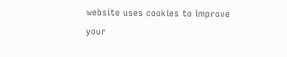website uses cookies to improve your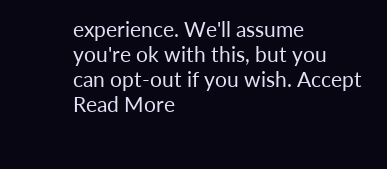experience. We'll assume you're ok with this, but you can opt-out if you wish. Accept Read More